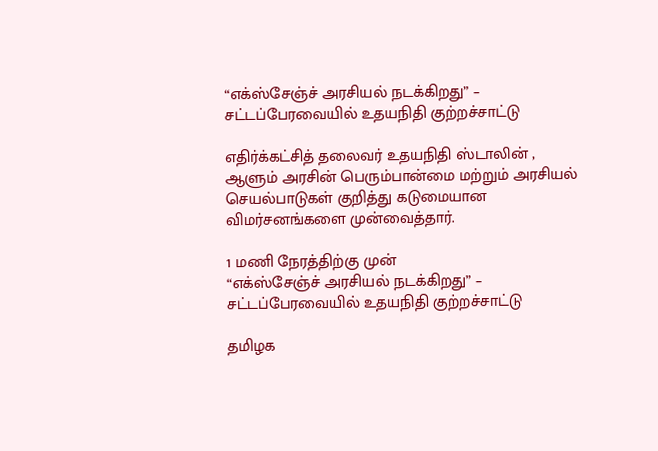“எக்ஸ்சேஞ்ச் அரசியல் நடக்கிறது” – சட்டப்பேரவையில் உதயநிதி குற்றச்சாட்டு

எதிர்க்கட்சித் தலைவர் உதயநிதி ஸ்டாலின் , ஆளும் அரசின் பெரும்பான்மை மற்றும் அரசியல் செயல்பாடுகள் குறித்து கடுமையான விமர்சனங்களை முன்வைத்தார்.

1 மணி நேரத்திற்கு முன்
“எக்ஸ்சேஞ்ச் அரசியல் நடக்கிறது” – சட்டப்பேரவையில் உதயநிதி குற்றச்சாட்டு

தமிழக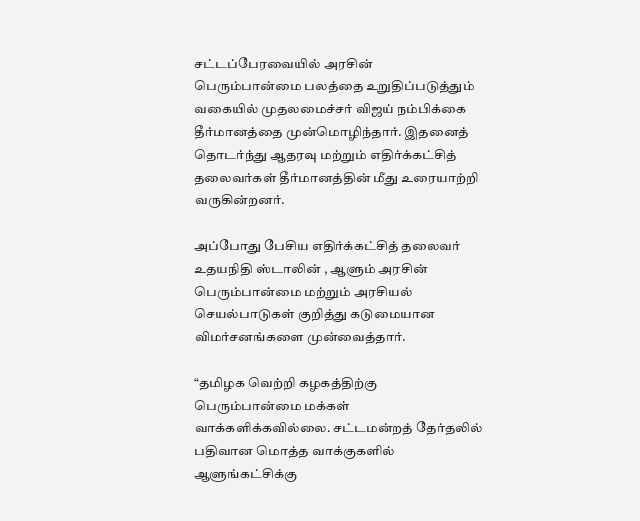சட்டப்பேரவையில் அரசின் பெரும்பான்மை பலத்தை உறுதிப்படுத்தும் வகையில் முதலமைச்சர் விஜய் நம்பிக்கை தீர்மானத்தை முன்மொழிந்தார். இதனைத் தொடர்ந்து ஆதரவு மற்றும் எதிர்க்கட்சித் தலைவர்கள் தீர்மானத்தின் மீது உரையாற்றி வருகின்றனர்.

அப்போது பேசிய எதிர்க்கட்சித் தலைவர் உதயநிதி ஸ்டாலின் , ஆளும் அரசின் பெரும்பான்மை மற்றும் அரசியல் செயல்பாடுகள் குறித்து கடுமையான விமர்சனங்களை முன்வைத்தார்.

“தமிழக வெற்றி கழகத்திற்கு பெரும்பான்மை மக்கள் வாக்களிக்கவில்லை. சட்டமன்றத் தேர்தலில் பதிவான மொத்த வாக்குகளில் ஆளுங்கட்சிக்கு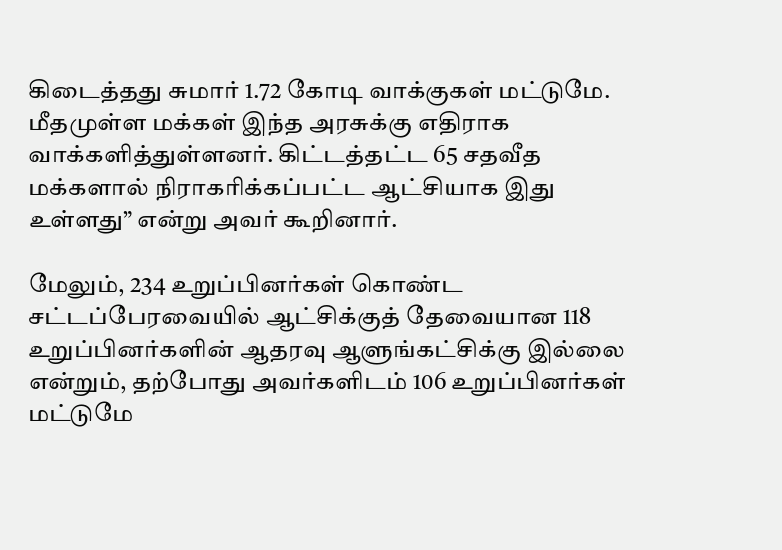கிடைத்தது சுமார் 1.72 கோடி வாக்குகள் மட்டுமே. மீதமுள்ள மக்கள் இந்த அரசுக்கு எதிராக வாக்களித்துள்ளனர். கிட்டத்தட்ட 65 சதவீத மக்களால் நிராகரிக்கப்பட்ட ஆட்சியாக இது உள்ளது” என்று அவர் கூறினார்.

மேலும், 234 உறுப்பினர்கள் கொண்ட சட்டப்பேரவையில் ஆட்சிக்குத் தேவையான 118 உறுப்பினர்களின் ஆதரவு ஆளுங்கட்சிக்கு இல்லை என்றும், தற்போது அவர்களிடம் 106 உறுப்பினர்கள் மட்டுமே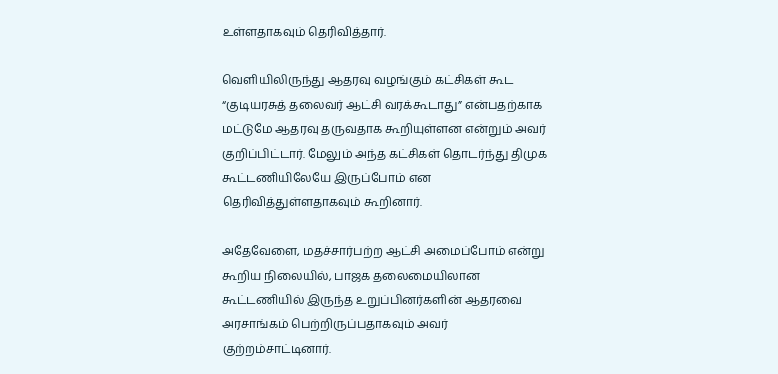உள்ளதாகவும் தெரிவித்தார்.

வெளியிலிருந்து ஆதரவு வழங்கும் கட்சிகள் கூட “குடியரசுத் தலைவர் ஆட்சி வரக்கூடாது” என்பதற்காக மட்டுமே ஆதரவு தருவதாக கூறியுள்ளன என்றும் அவர் குறிப்பிட்டார். மேலும் அந்த கட்சிகள் தொடர்ந்து திமுக கூட்டணியிலேயே இருப்போம் என தெரிவித்துள்ளதாகவும் கூறினார்.

அதேவேளை, மதச்சார்பற்ற ஆட்சி அமைப்போம் என்று கூறிய நிலையில், பாஜக தலைமையிலான கூட்டணியில் இருந்த உறுப்பினர்களின் ஆதரவை அரசாங்கம் பெற்றிருப்பதாகவும் அவர் குற்றம்சாட்டினார்.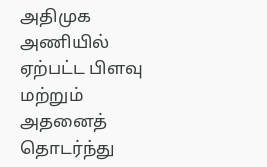அதிமுக அணியில் ஏற்பட்ட பிளவு மற்றும் அதனைத் தொடர்ந்து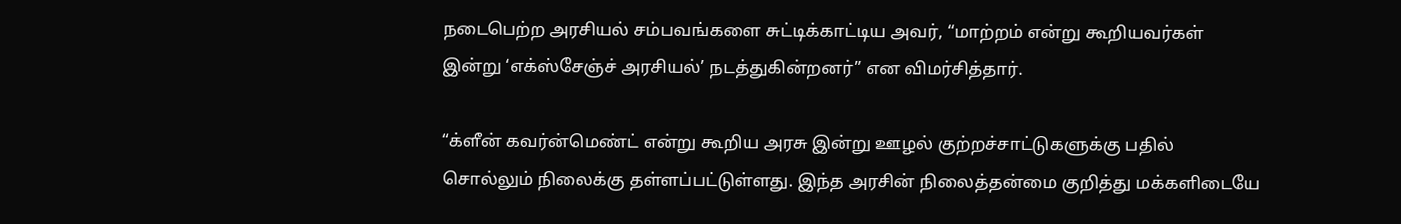நடைபெற்ற அரசியல் சம்பவங்களை சுட்டிக்காட்டிய அவர், “மாற்றம் என்று கூறியவர்கள் இன்று ‘எக்ஸ்சேஞ்ச் அரசியல்’ நடத்துகின்றனர்” என விமர்சித்தார்.

“க்ளீன் கவர்ன்மெண்ட் என்று கூறிய அரசு இன்று ஊழல் குற்றச்சாட்டுகளுக்கு பதில் சொல்லும் நிலைக்கு தள்ளப்பட்டுள்ளது. இந்த அரசின் நிலைத்தன்மை குறித்து மக்களிடையே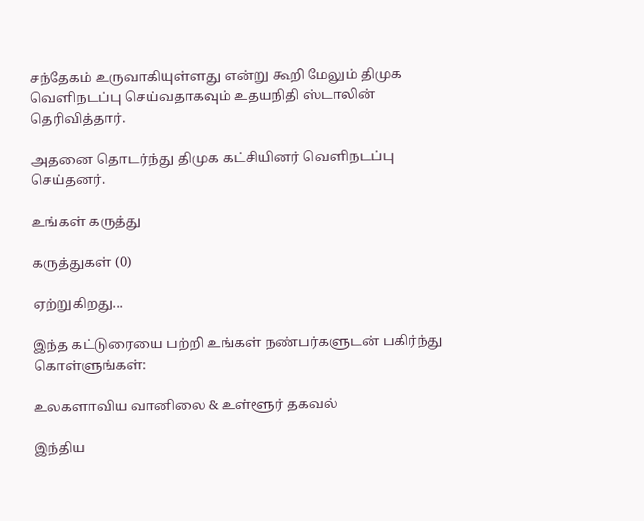சந்தேகம் உருவாகியுள்ளது என்று கூறி மேலும் திமுக வெளிநடப்பு செய்வதாகவும் உதயநிதி ஸ்டாலின் தெரிவித்தார்.

அதனை தொடர்ந்து திமுக கட்சியினர் வெளிநடப்பு செய்தனர்.

உங்கள் கருத்து

கருத்துகள் (0)

ஏற்றுகிறது...

இந்த கட்டுரையை பற்றி உங்கள் நண்பர்களுடன் பகிர்ந்து கொள்ளுங்கள்:

உலகளாவிய வானிலை & உள்ளூர் தகவல்

இந்திய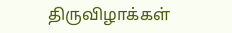திருவிழாக்கள்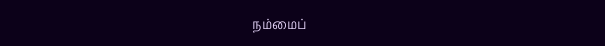நம்மைப்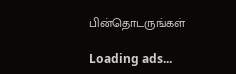பின்தொடருங்கள்

Loading ads...